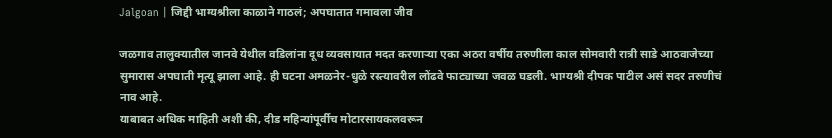Jalgoan | जिद्दी भाग्यश्रीला काळाने गाठलं; अपघातात गमावला जीव

जळगाव तालुक्यातील जानवे येथील वडिलांना दूध व्यवसायात मदत करणाऱ्या एका अठरा वर्षीय तरुणीला काल सोमवारी रात्री साडे आठवाजेच्या सुमारास अपघाती मृत्यू झाला आहे. ही घटना अमळनेर-धुळे रस्त्यावरील लोंढवे फाट्याच्या जवळ घडली. भाग्यश्री दीपक पाटील असं सदर तरुणीचं नाव आहे.
याबाबत अधिक माहिती अशी की, दीड महिन्यांपूर्वीच मोटारसायकलवरून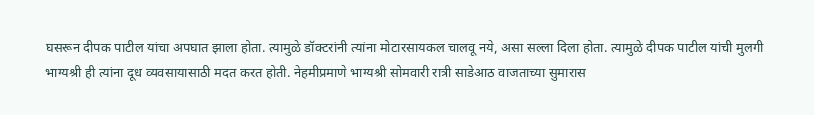घसरून दीपक पाटील यांचा अपघात झाला होता. त्यामुळे डॉक्टरांनी त्यांना मोटारसायकल चालवू नये, असा सल्ला दिला होता. त्यामुळे दीपक पाटील यांची मुलगी भाग्यश्री ही त्यांना दूध व्यवसायासाठी मदत करत होती. नेहमीप्रमाणे भाग्यश्री सोमवारी रात्री साडेआठ वाजताच्या सुमारास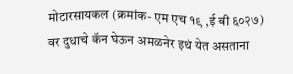मोटारसायकल (क्रमांक- एम एच १९ ,ई बी ६०२७) वर दुधाचे कॅन घेऊन अमळनेर इथं येत असताना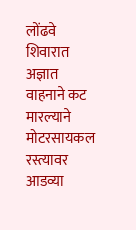लोंढवे शिवारात अज्ञात वाहनाने कट मारल्याने मोटरसायकल रस्त्यावर आडव्या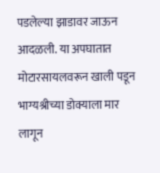पडलेल्या झाडावर जाऊन आदळली. या अपघातात मोटारसायलवरून खाली पडून भाग्यश्रीच्या डोक्याला मार लागून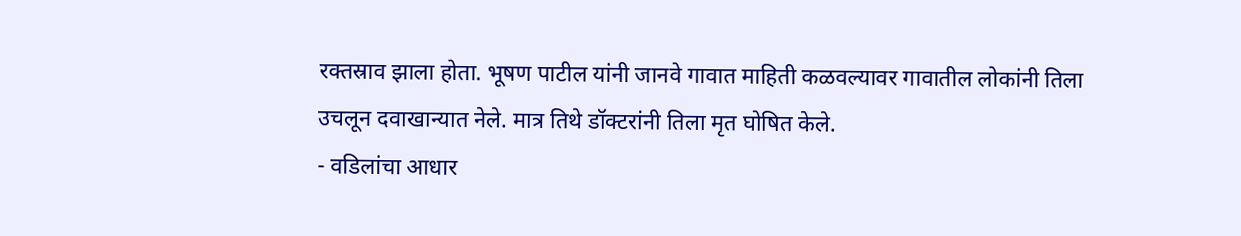रक्तस्राव झाला होता. भूषण पाटील यांनी जानवे गावात माहिती कळवल्यावर गावातील लोकांनी तिला उचलून दवाखान्यात नेले. मात्र तिथे डॉक्टरांनी तिला मृत घोषित केले.
- वडिलांचा आधार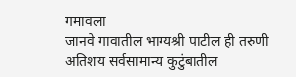गमावला
जानवे गावातील भाग्यश्री पाटील ही तरुणी अतिशय सर्वसामान्य कुटुंबातील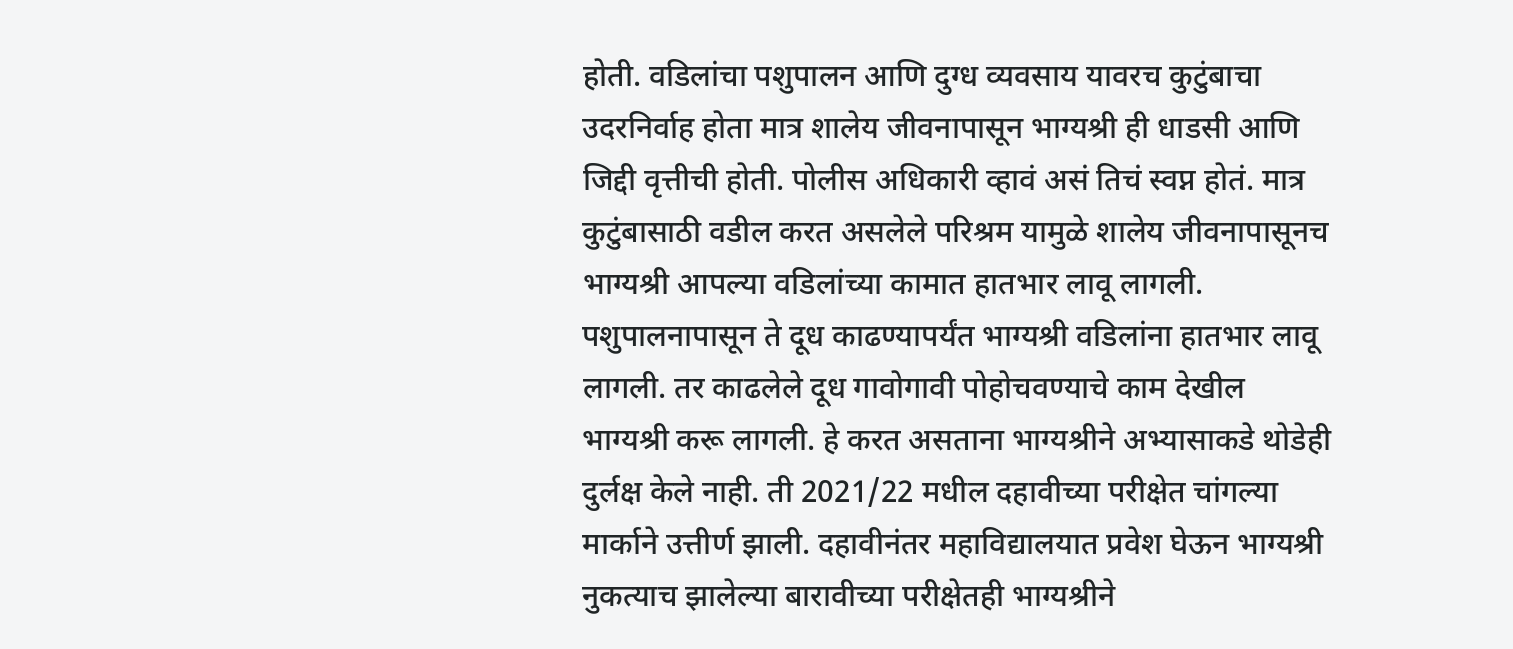होती. वडिलांचा पशुपालन आणि दुग्ध व्यवसाय यावरच कुटुंबाचा उदरनिर्वाह होता मात्र शालेय जीवनापासून भाग्यश्री ही धाडसी आणि जिद्दी वृत्तीची होती. पोलीस अधिकारी व्हावं असं तिचं स्वप्न होतं. मात्र कुटुंबासाठी वडील करत असलेले परिश्रम यामुळे शालेय जीवनापासूनच भाग्यश्री आपल्या वडिलांच्या कामात हातभार लावू लागली. पशुपालनापासून ते दूध काढण्यापर्यंत भाग्यश्री वडिलांना हातभार लावू लागली. तर काढलेले दूध गावोगावी पोहोचवण्याचे काम देखील भाग्यश्री करू लागली. हे करत असताना भाग्यश्रीने अभ्यासाकडे थोडेही दुर्लक्ष केले नाही. ती 2021/22 मधील दहावीच्या परीक्षेत चांगल्या मार्काने उत्तीर्ण झाली. दहावीनंतर महाविद्यालयात प्रवेश घेऊन भाग्यश्री नुकत्याच झालेल्या बारावीच्या परीक्षेतही भाग्यश्रीने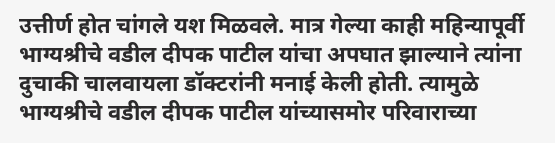उत्तीर्ण होत चांगले यश मिळवले. मात्र गेल्या काही महिन्यापूर्वी भाग्यश्रीचे वडील दीपक पाटील यांचा अपघात झाल्याने त्यांना दुचाकी चालवायला डॉक्टरांनी मनाई केली होती. त्यामुळे भाग्यश्रीचे वडील दीपक पाटील यांच्यासमोर परिवाराच्या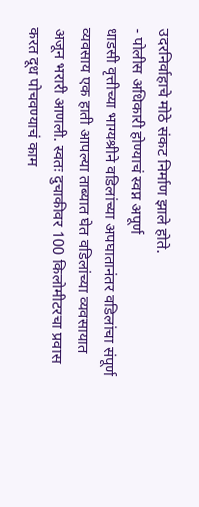उदरनिर्वाहाचे मोठे संकट निर्माण झाले होते.
- पोलीस अधिकारी होण्याचं स्वप्न अपूर्ण
धाडसी वृत्तीच्या भाग्यश्रीने वडिलांच्या अपघातानंतर वडिलांचा संपूर्ण व्यवसाय एक हाती आपल्या ताब्यात घेत वडिलांच्या व्यवसायात अजून भरारी आणली. स्वतः दुचाकीवर 100 किलोमीटरचा प्रवास करत दूध पोचवण्याचं काम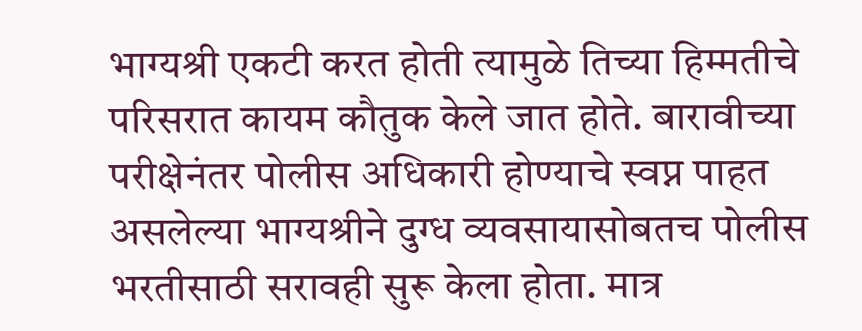भाग्यश्री एकटी करत होती त्यामुळे तिच्या हिम्मतीचे परिसरात कायम कौतुक केले जात होते. बारावीच्या परीक्षेनंतर पोलीस अधिकारी होण्याचे स्वप्न पाहत असलेल्या भाग्यश्रीने दुग्ध व्यवसायासोबतच पोलीस भरतीसाठी सरावही सुरू केला होता. मात्र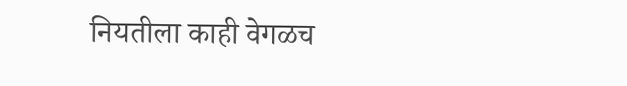नियतीला काही वेगळच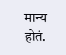मान्य होतं.